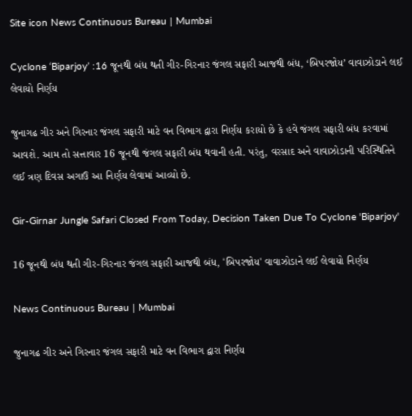Site icon News Continuous Bureau | Mumbai

Cyclone ‘Biparjoy’ :16 જૂનથી બંધ થતી ગીર-ગિરનાર જંગલ સફારી આજથી બંધ, ‘બિપરજોય’ વાવાઝોડાને લઈ લેવાયો નિર્ણય

જુનાગઢ ગીર અને ગિરનાર જંગલ સફારી માટે વન વિભાગ દ્વારા નિર્ણય કરાયો છે કે હવે જંગલ સફારી બંધ કરવામાં આવશે. આમ તો સત્તાવાર 16 જૂનથી જંગલ સફારી બંધ થવાની હતી. પરંતુ, વરસાદ અને વાવાઝોડાની પરિસ્થિતિને લઈ ત્રણ દિવસ અગાઉ આ નિર્ણય લેવામાં આવ્યો છે.

Gir-Girnar Jungle Safari Closed From Today, Decision Taken Due To Cyclone 'Biparjoy'

16 જૂનથી બંધ થતી ગીર-ગિરનાર જંગલ સફારી આજથી બંધ, 'બિપરજોય' વાવાઝોડાને લઈ લેવાયો નિર્ણય

News Continuous Bureau | Mumbai

જુનાગઢ ગીર અને ગિરનાર જંગલ સફારી માટે વન વિભાગ દ્વારા નિર્ણય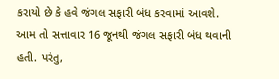કરાયો છે કે હવે જંગલ સફારી બંધ કરવામાં આવશે. આમ તો સત્તાવાર 16 જૂનથી જંગલ સફારી બંધ થવાની હતી. પરંતુ,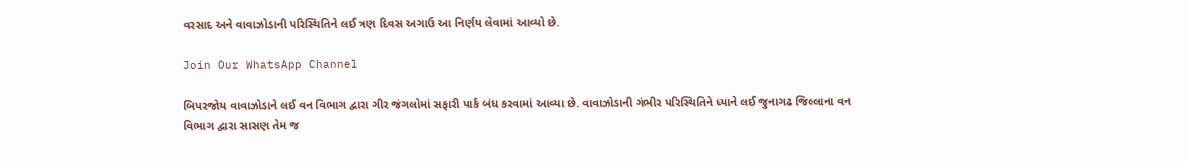વરસાદ અને વાવાઝોડાની પરિસ્થિતિને લઈ ત્રણ દિવસ અગાઉ આ નિર્ણય લેવામાં આવ્યો છે.

Join Our WhatsApp Channel

બિપરજોય વાવાઝોડાને લઈ વન વિભાગ દ્વારા ગીર જંગલોમાં સફારી પાર્ક બંધ કરવામાં આવ્યા છે. વાવાઝોડાની ગંભીર પરિસ્થિતિને ધ્યાને લઈ જુનાગઢ જિલ્લાના વન વિભાગ દ્વારા સાસણ તેમ જ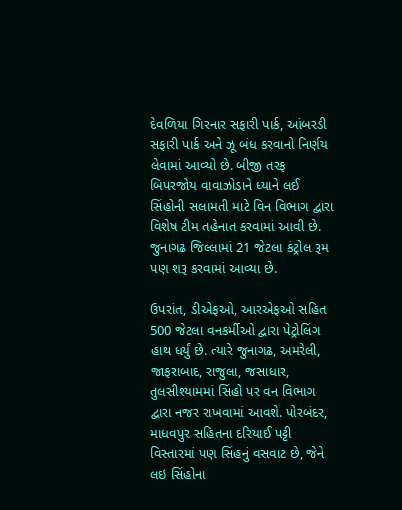દેવળિયા ગિરનાર સફારી પાર્ક, આંબરડી સફારી પાર્ક અને ઝૂ બંધ કરવાનો નિર્ણય લેવામાં આવ્યો છે. બીજી તરફ બિપરજોય વાવાઝોડાને ધ્યાને લઈ સિંહોની સલામતી માટે વિન વિભાગ દ્વારા વિશેષ ટીમ તહેનાત કરવામાં આવી છે. જુનાગઢ જિલ્લામાં 21 જેટલા કંટ્રોલ રૂમ પણ શરૂ કરવામાં આવ્યા છે.

ઉપરાંત, ડીએફઓ, આરએફઓ સહિત 500 જેટલા વનકર્મીઓ દ્વારા પેટ્રોલિંગ હાથ ધર્યું છે. ત્યારે જુનાગઢ, અમરેલી, જાફરાબાદ, રાજુલા, જસાધાર, તુલસીશ્યામમાં સિંહો પર વન વિભાગ દ્વારા નજર રાખવામાં આવશે. પોરબંદર, માધવપુર સહિતના દરિયાઈ પટ્ટી વિસ્તારમાં પણ સિંહનું વસવાટ છે, જેને લઇ સિંહોના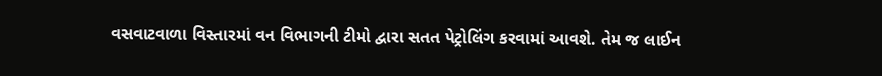વસવાટવાળા વિસ્તારમાં વન વિભાગની ટીમો દ્વારા સતત પેટ્રોલિંગ કરવામાં આવશે. તેમ જ લાઈન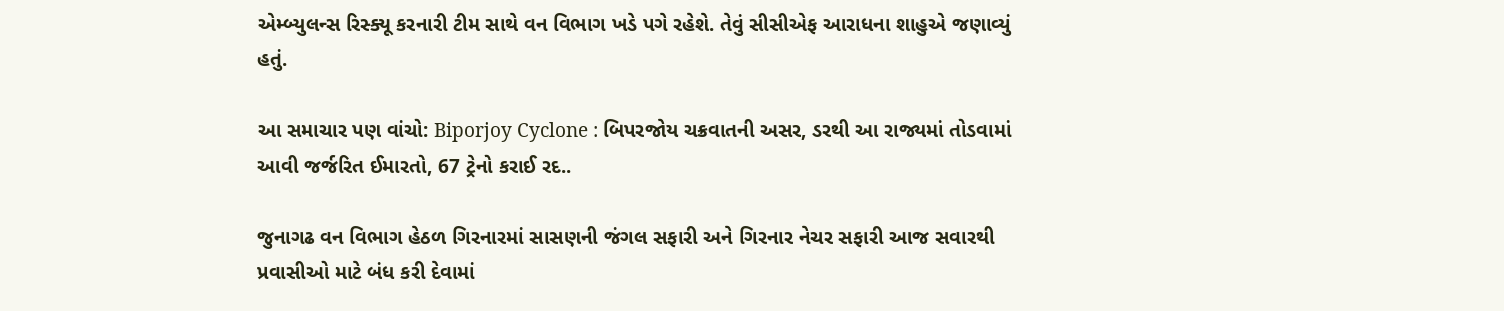એમ્બ્યુલન્સ રિસ્ક્યૂ કરનારી ટીમ સાથે વન વિભાગ ખડે પગે રહેશે. તેવું સીસીએફ આરાધના શાહુએ જણાવ્યું હતું.

આ સમાચાર પણ વાંચો: Biporjoy Cyclone : બિપરજોય ચક્રવાતની અસર, ડરથી આ રાજ્યમાં તોડવામાં આવી જર્જરિત ઈમારતો, 67 ટ્રેનો કરાઈ રદ..

જુનાગઢ વન વિભાગ હેઠળ ગિરનારમાં સાસણની જંગલ સફારી અને ગિરનાર નેચર સફારી આજ સવારથી પ્રવાસીઓ માટે બંધ કરી દેવામાં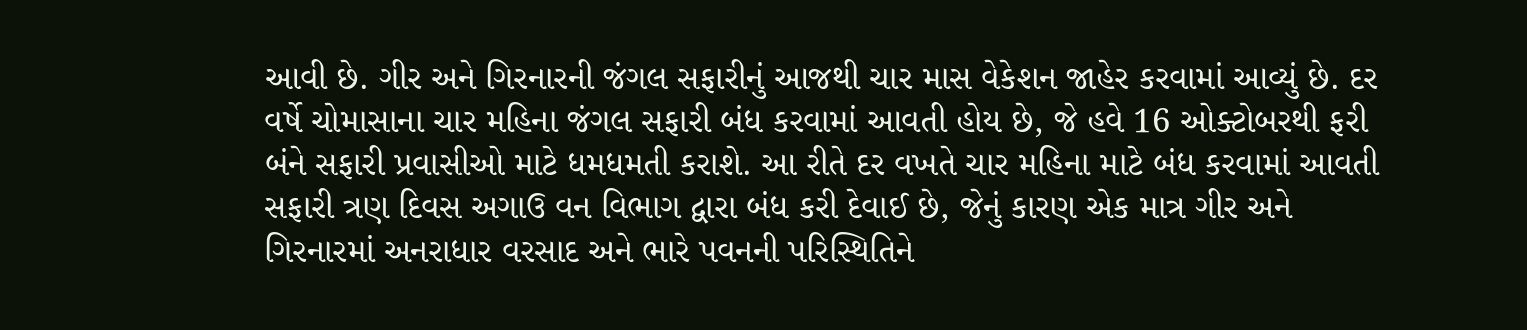આવી છે. ગીર અને ગિરનારની જંગલ સફારીનું આજથી ચાર માસ વેકેશન જાહેર કરવામાં આવ્યું છે. દર વર્ષે ચોમાસાના ચાર મહિના જંગલ સફારી બંધ કરવામાં આવતી હોય છે, જે હવે 16 ઓક્ટોબરથી ફરી બંને સફારી પ્રવાસીઓ માટે ધમધમતી કરાશે. આ રીતે દર વખતે ચાર મહિના માટે બંધ કરવામાં આવતી સફારી ત્રણ દિવસ અગાઉ વન વિભાગ દ્વારા બંધ કરી દેવાઈ છે, જેનું કારણ એક માત્ર ગીર અને ગિરનારમાં અનરાધાર વરસાદ અને ભારે પવનની પરિસ્થિતિને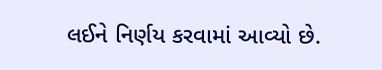લઈને નિર્ણય કરવામાં આવ્યો છે.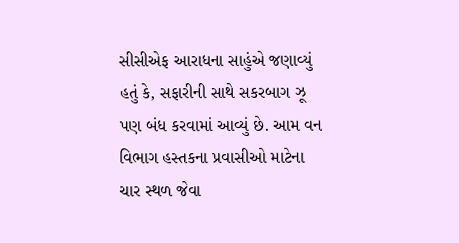સીસીએફ આરાધના સાહુંએ જણાવ્યું હતું કે, સફારીની સાથે સકરબાગ ઝૂ પણ બંધ કરવામાં આવ્યું છે. આમ વન વિભાગ હસ્તકના પ્રવાસીઓ માટેના ચાર સ્થળ જેવા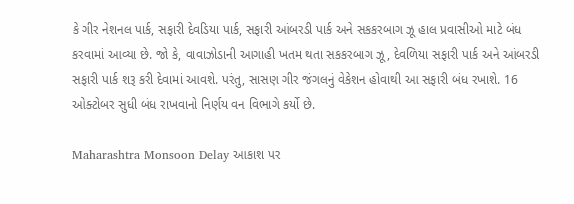કે ગીર નેશનલ પાર્ક, સફારી દેવડિયા પાર્ક, સફારી આંબરડી પાર્ક અને સકકરબાગ ઝૂ હાલ પ્રવાસીઓ માટે બંધ કરવામાં આવ્યા છે. જો કે, વાવાઝોડાની આગાહી ખતમ થતા સકકરબાગ ઝૂ, દેવળિયા સફારી પાર્ક અને આંબરડી સફારી પાર્ક શરૂ કરી દેવામાં આવશે. પરંતુ, સાસણ ગીર જંગલનું વેકેશન હોવાથી આ સફારી બંધ રખાશે. 16 ઓક્ટોબર સુધી બંધ રાખવાનો નિર્ણય વન વિભાગે કર્યો છે.

Maharashtra Monsoon Delay આકાશ પર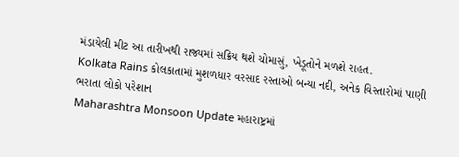મંડાયેલી મીટ આ તારીખથી રાજ્યમાં સક્રિય થશે ચોમાસું, ખેડૂતોને મળશે રાહત.
Kolkata Rains કોલકાતામાં મુશળધાર વરસાદ રસ્તાઓ બન્યા નદી, અનેક વિસ્તારોમાં પાણી ભરાતા લોકો પરેશાન
Maharashtra Monsoon Update મહારાષ્ટ્રમાં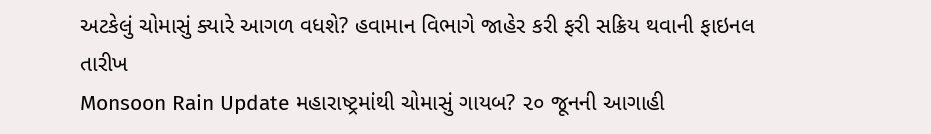અટકેલું ચોમાસું ક્યારે આગળ વધશે? હવામાન વિભાગે જાહેર કરી ફરી સક્રિય થવાની ફાઇનલ તારીખ
Monsoon Rain Update મહારાષ્ટ્રમાંથી ચોમાસું ગાયબ? ૨૦ જૂનની આગાહી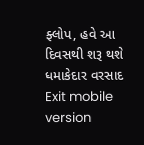ફ્લોપ, હવે આ દિવસથી શરૂ થશે ધમાકેદાર વરસાદ
Exit mobile version